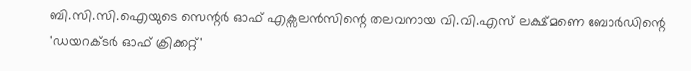ബി.സി.സി.ഐയുടെ സെന്റർ ഓഫ് എക്സലൻസിന്റെ തലവനായ വി.വി.എസ് ലക്ഷ്മണെ ബോർഡിന്റെ 'ഡയറക്ടർ ഓഫ് ക്രിക്കറ്റ്'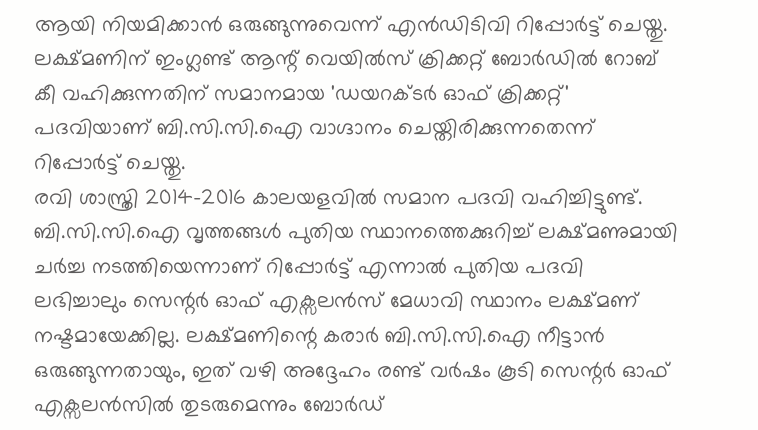ആയി നിയമിക്കാൻ ഒരുങ്ങുന്നുവെന്ന് എൻഡിടിവി റിപ്പോർട്ട് ചെയ്തു. ലക്ഷ്മണിന് ഇംഗ്ലണ്ട് ആന്റ് വെയിൽസ് ക്രിക്കറ്റ് ബോർഡിൽ റോബ് കീ വഹിക്കുന്നതിന് സമാനമായ 'ഡയറക്ടർ ഓഫ് ക്രിക്കറ്റ്' പദവിയാണ് ബി.സി.സി.ഐ വാഗ്ദാനം ചെയ്തിരിക്കുന്നതെന്ന് റിപ്പോർട്ട് ചെയ്തു.
രവി ശാസ്ത്രി 2014-2016 കാലയളവിൽ സമാന പദവി വഹിച്ചിട്ടുണ്ട്. ബി.സി.സി.ഐ വൃത്തങ്ങൾ പുതിയ സ്ഥാനത്തെക്കുറിച്ച് ലക്ഷ്മണുമായി ചർച്ച നടത്തിയെന്നാണ് റിപ്പോർട്ട് എന്നാൽ പുതിയ പദവി ലഭിച്ചാലും സെന്റർ ഓഫ് എക്സലൻസ് മേധാവി സ്ഥാനം ലക്ഷ്മണ് നഷ്ടമായേക്കില്ല. ലക്ഷ്മണിന്റെ കരാർ ബി.സി.സി.ഐ നീട്ടാൻ ഒരുങ്ങുന്നതായും, ഇത് വഴി അദ്ദേഹം രണ്ട് വർഷം കൂടി സെന്റർ ഓഫ് എക്സലൻസിൽ തുടരുമെന്നും ബോർഡ്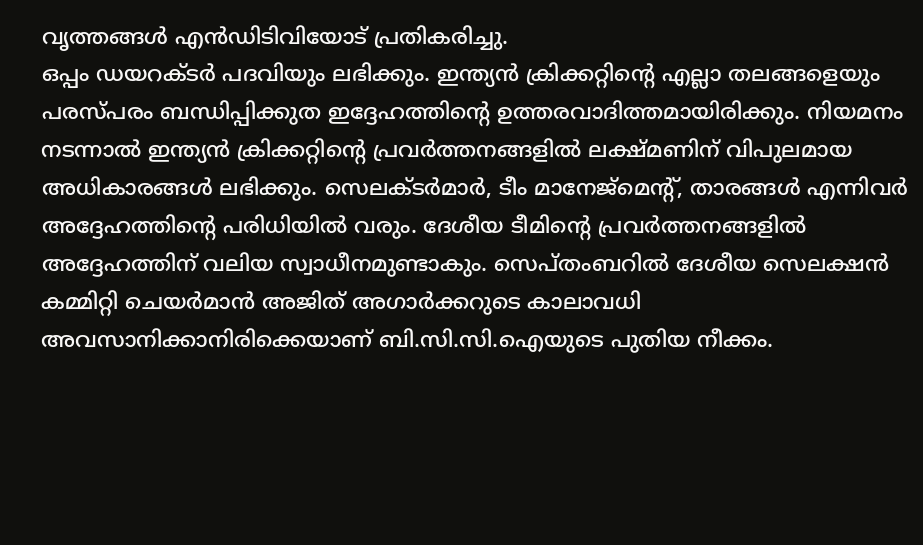വൃത്തങ്ങൾ എൻഡിടിവിയോട് പ്രതികരിച്ചു.
ഒപ്പം ഡയറക്ടർ പദവിയും ലഭിക്കും. ഇന്ത്യൻ ക്രിക്കറ്റിന്റെ എല്ലാ തലങ്ങളെയും പരസ്പരം ബന്ധിപ്പിക്കുത ഇദ്ദേഹത്തിന്റെ ഉത്തരവാദിത്തമായിരിക്കും. നിയമനം നടന്നാൽ ഇന്ത്യൻ ക്രിക്കറ്റിന്റെ പ്രവർത്തനങ്ങളിൽ ലക്ഷ്മണിന് വിപുലമായ അധികാരങ്ങൾ ലഭിക്കും. സെലക്ടർമാർ, ടീം മാനേജ്മെന്റ്, താരങ്ങൾ എന്നിവർ അദ്ദേഹത്തിന്റെ പരിധിയിൽ വരും. ദേശീയ ടീമിന്റെ പ്രവർത്തനങ്ങളിൽ അദ്ദേഹത്തിന് വലിയ സ്വാധീനമുണ്ടാകും. സെപ്തംബറിൽ ദേശീയ സെലക്ഷൻ കമ്മിറ്റി ചെയർമാൻ അജിത് അഗാർക്കറുടെ കാലാവധി അവസാനിക്കാനിരിക്കെയാണ് ബി.സി.സി.ഐയുടെ പുതിയ നീക്കം.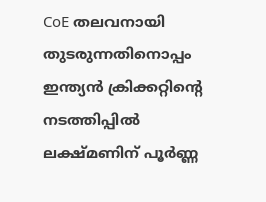CoE തലവനായി തുടരുന്നതിനൊപ്പം ഇന്ത്യൻ ക്രിക്കറ്റിന്റെ നടത്തിപ്പിൽ ലക്ഷ്മണിന് പൂർണ്ണ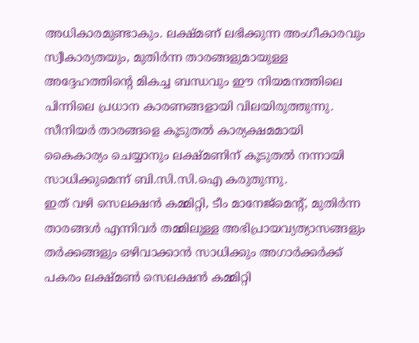അധികാരമുണ്ടാകും. ലക്ഷ്മണ് ലഭിക്കുന്ന അംഗീകാരവും സ്വീകാര്യതയും, മുതിർന്ന താരങ്ങളുമായുള്ള അദ്ദേഹത്തിന്റെ മികച്ച ബന്ധവും ഈ നിയമനത്തിലെ പിന്നിലെ പ്രധാന കാരണങ്ങളായി വിലയിരുത്തുന്നു. സീനിയർ താരങ്ങളെ കൂടുതൽ കാര്യക്ഷമമായി കൈകാര്യം ചെയ്യാനും ലക്ഷ്മണിന് കൂടുതൽ നന്നായി സാധിക്കുമെന്ന് ബി.സി.സി.ഐ കരുതുന്നു.
ഇത് വഴി സെലക്ഷൻ കമ്മിറ്റി, ടീം മാനേജ്മെന്റ്, മുതിർന്ന താരങ്ങൾ എന്നിവർ തമ്മിലുള്ള അഭിപ്രായവ്യത്യാസങ്ങളും തർക്കങ്ങളും ഒഴിവാക്കാൻ സാധിക്കും അഗാർക്കർക്ക് പകരം ലക്ഷ്മൺ സെലക്ഷൻ കമ്മിറ്റി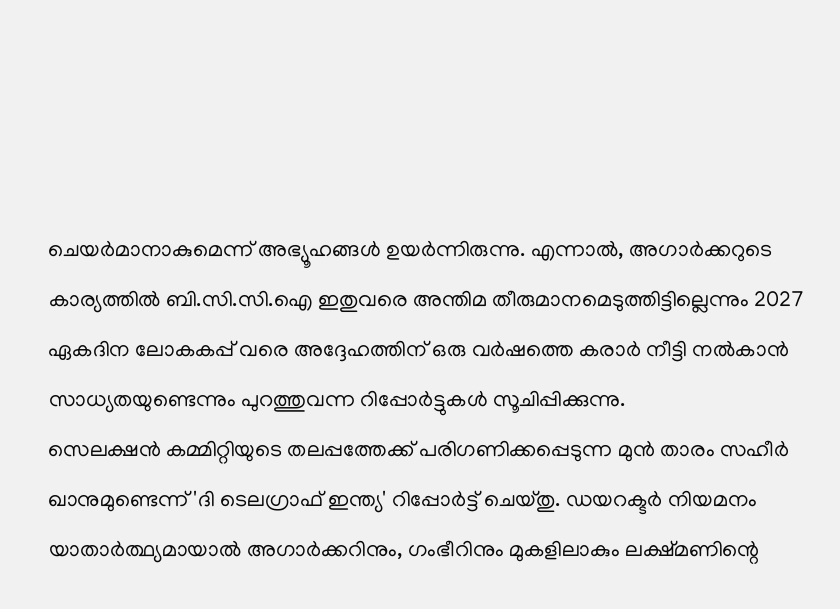ചെയർമാനാകുമെന്ന് അഭ്യൂഹങ്ങൾ ഉയർന്നിരുന്നു. എന്നാൽ, അഗാർക്കറുടെ കാര്യത്തിൽ ബി.സി.സി.ഐ ഇതുവരെ അന്തിമ തീരുമാനമെടുത്തിട്ടില്ലെന്നും 2027 ഏകദിന ലോകകപ്പ് വരെ അദ്ദേഹത്തിന് ഒരു വർഷത്തെ കരാർ നീട്ടി നൽകാൻ സാധ്യതയുണ്ടെന്നും പുറത്തുവന്ന റിപ്പോർട്ടുകൾ സൂചിപ്പിക്കുന്നു.
സെലക്ഷൻ കമ്മിറ്റിയുടെ തലപ്പത്തേക്ക് പരിഗണിക്കപ്പെടുന്ന മുൻ താരം സഹീർ ഖാനുമുണ്ടെന്ന് 'ദി ടെലഗ്രാഫ് ഇന്ത്യ' റിപ്പോർട്ട് ചെയ്തു. ഡയറക്ടർ നിയമനം യാതാർത്ഥ്യമായാൽ അഗാർക്കറിനും, ഗംഭീറിനും മുകളിലാകും ലക്ഷ്മണിന്റെ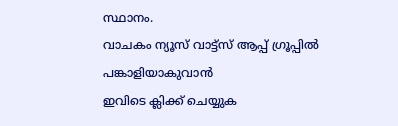സ്ഥാനം.
വാചകം ന്യൂസ് വാട്ട്സ് ആപ്പ് ഗ്രൂപ്പിൽ പങ്കാളിയാകുവാൻ
ഇവിടെ ക്ലിക്ക് ചെയ്യുക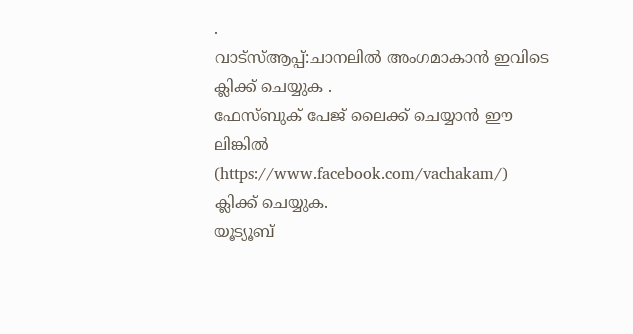.
വാട്സ്ആപ്പ്:ചാനലിൽ അംഗമാകാൻ ഇവിടെ ക്ലിക്ക് ചെയ്യുക .
ഫേസ്ബുക് പേജ് ലൈക്ക് ചെയ്യാൻ ഈ ലിങ്കിൽ (https://www.facebook.com/vachakam/) ക്ലിക്ക് ചെയ്യുക.
യൂട്യൂബ്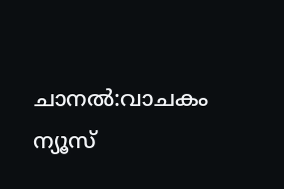ചാനൽ:വാചകം ന്യൂസ്